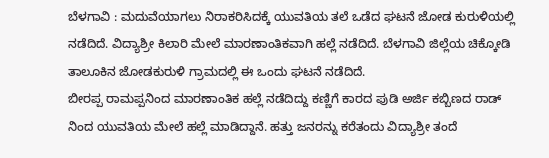ಬೆಳಗಾವಿ : ಮದುವೆಯಾಗಲು ನಿರಾಕರಿಸಿದಕ್ಕೆ ಯುವತಿಯ ತಲೆ ಒಡೆದ ಘಟನೆ ಜೋಡ ಕುರುಳಿಯಲ್ಲಿ ನಡೆದಿದೆ. ವಿದ್ಯಾಶ್ರೀ ಕಿಲಾರಿ ಮೇಲೆ ಮಾರಣಾಂತಿಕವಾಗಿ ಹಲ್ಲೆ ನಡೆದಿದೆ. ಬೆಳಗಾವಿ ಜಿಲ್ಲೆಯ ಚಿಕ್ಕೋಡಿ ತಾಲೂಕಿನ ಜೋಡಕುರುಳಿ ಗ್ರಾಮದಲ್ಲಿ ಈ ಒಂದು ಘಟನೆ ನಡೆದಿದೆ.
ಬೀರಪ್ಪ ರಾಮಪ್ಪನಿಂದ ಮಾರಣಾಂತಿಕ ಹಲ್ಲೆ ನಡೆದಿದ್ದು ಕಣ್ಣಿಗೆ ಕಾರದ ಪುಡಿ ಅರ್ಜಿ ಕಬ್ಬಿಣದ ರಾಡ್ ನಿಂದ ಯುವತಿಯ ಮೇಲೆ ಹಲ್ಲೆ ಮಾಡಿದ್ದಾನೆ. ಹತ್ತು ಜನರನ್ನು ಕರೆತಂದು ವಿದ್ಯಾಶ್ರೀ ತಂದೆ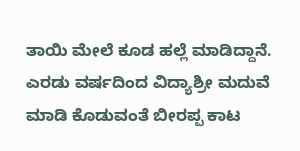ತಾಯಿ ಮೇಲೆ ಕೂಡ ಹಲ್ಲೆ ಮಾಡಿದ್ದಾನೆ. ಎರಡು ವರ್ಷದಿಂದ ವಿದ್ಯಾಶ್ರೀ ಮದುವೆ ಮಾಡಿ ಕೊಡುವಂತೆ ಬೀರಪ್ಪ ಕಾಟ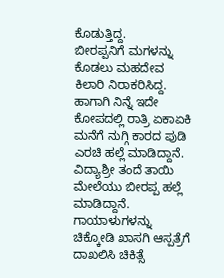ಕೊಡುತ್ತಿದ್ದ.
ಬೀರಪ್ಪನಿಗೆ ಮಗಳನ್ನು ಕೊಡಲು ಮಹದೇವ ಕಿಲಾರಿ ನಿರಾಕರಿಸಿದ್ದ. ಹಾಗಾಗಿ ನಿನ್ನೆ ಇದೇ ಕೋಪದಲ್ಲಿ ರಾತ್ರಿ ಏಕಾಏಕಿ ಮನೆಗೆ ನುಗ್ಗಿ ಕಾರದ ಪುಡಿ ಎರಚಿ ಹಲ್ಲೆ ಮಾಡಿದ್ದಾನೆ. ವಿದ್ಯಾಶ್ರೀ ತಂದೆ ತಾಯಿ ಮೇಲೆಯು ಬೀರಪ್ಪ ಹಲ್ಲೆ ಮಾಡಿದ್ದಾನೆ. ಗಾಯಾಳುಗಳನ್ನು ಚಿಕ್ಕೋಡಿ ಖಾಸಗಿ ಆಸ್ಪತ್ರೆಗೆ ದಾಖಲಿಸಿ ಚಿಕಿತ್ಸೆ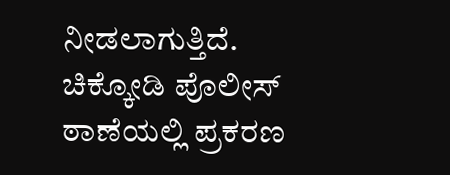ನೀಡಲಾಗುತ್ತಿದೆ. ಚಿಕ್ಕೋಡಿ ಪೊಲೀಸ್ ಠಾಣೆಯಲ್ಲಿ ಪ್ರಕರಣ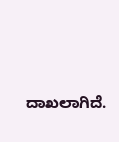ದಾಖಲಾಗಿದೆ.